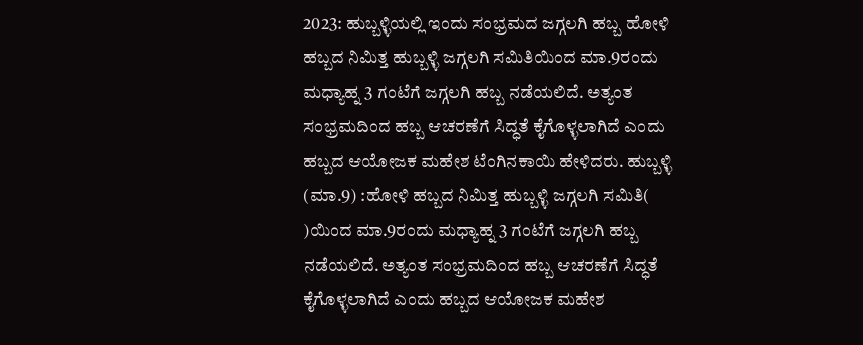2023: ಹುಬ್ಬಳ್ಳಿಯಲ್ಲಿ ಇಂದು ಸಂಭ್ರಮದ ಜಗ್ಗಲಗಿ ಹಬ್ಬ ಹೋಳಿ ಹಬ್ಬದ ನಿಮಿತ್ತ ಹುಬ್ಬಳ್ಳಿ ಜಗ್ಗಲಗಿ ಸಮಿತಿಯಿಂದ ಮಾ.9ರಂದು ಮಧ್ಯಾಹ್ನ 3 ಗಂಟೆಗೆ ಜಗ್ಗಲಗಿ ಹಬ್ಬ ನಡೆಯಲಿದೆ. ಅತ್ಯಂತ ಸಂಭ್ರಮದಿಂದ ಹಬ್ಬ ಆಚರಣೆಗೆ ಸಿದ್ಧತೆ ಕೈಗೊಳ್ಳಲಾಗಿದೆ ಎಂದು ಹಬ್ಬದ ಆಯೋಜಕ ಮಹೇಶ ಟೆಂಗಿನಕಾಯಿ ಹೇಳಿದರು. ಹುಬ್ಬಳ್ಳಿ (ಮಾ.9) :ಹೋಳಿ ಹಬ್ಬದ ನಿಮಿತ್ತ ಹುಬ್ಬಳ್ಳಿ ಜಗ್ಗಲಗಿ ಸಮಿತಿ( )ಯಿಂದ ಮಾ.9ರಂದು ಮಧ್ಯಾಹ್ನ 3 ಗಂಟೆಗೆ ಜಗ್ಗಲಗಿ ಹಬ್ಬ ನಡೆಯಲಿದೆ. ಅತ್ಯಂತ ಸಂಭ್ರಮದಿಂದ ಹಬ್ಬ ಆಚರಣೆಗೆ ಸಿದ್ಧತೆ ಕೈಗೊಳ್ಳಲಾಗಿದೆ ಎಂದು ಹಬ್ಬದ ಆಯೋಜಕ ಮಹೇಶ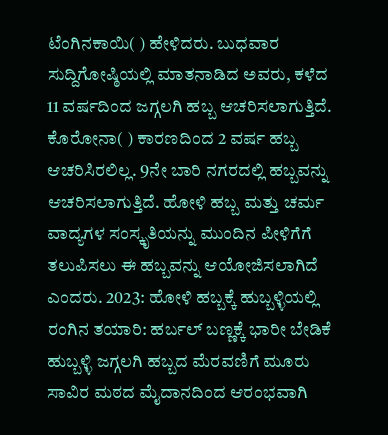ಟೆಂಗಿನಕಾಯಿ( ) ಹೇಳಿದರು. ಬುಧವಾರ ಸುದ್ದಿಗೋಷ್ಠಿಯಲ್ಲಿ ಮಾತನಾಡಿದ ಅವರು, ಕಳೆದ 11 ವರ್ಷದಿಂದ ಜಗ್ಗಲಗಿ ಹಬ್ಬ ಆಚರಿಸಲಾಗುತ್ತಿದೆ. ಕೊರೋನಾ( ) ಕಾರಣದಿಂದ 2 ವರ್ಷ ಹಬ್ಬ ಆಚರಿಸಿರಲಿಲ್ಲ. 9ನೇ ಬಾರಿ ನಗರದಲ್ಲಿ ಹಬ್ಬವನ್ನು ಆಚರಿಸಲಾಗುತ್ತಿದೆ. ಹೋಳಿ ಹಬ್ಬ ಮತ್ತು ಚರ್ಮ ವಾದ್ಯಗಳ ಸಂಸ್ಕೃತಿಯನ್ನು ಮುಂದಿನ ಪೀಳಿಗೆಗೆ ತಲುಪಿಸಲು ಈ ಹಬ್ಬವನ್ನು ಆಯೋಜಿಸಲಾಗಿದೆ ಎಂದರು. 2023: ಹೋಳಿ ಹಬ್ಬಕ್ಕೆ ಹುಬ್ಬಳ್ಳಿಯಲ್ಲಿ ರಂಗಿನ ತಯಾರಿ: ಹರ್ಬಲ್ ಬಣ್ಣಕ್ಕೆ ಭಾರೀ ಬೇಡಿಕೆ ಹುಬ್ಬಳ್ಳಿ ಜಗ್ಗಲಗಿ ಹಬ್ಬದ ಮೆರವಣಿಗೆ ಮೂರು ಸಾವಿರ ಮಠದ ಮೈದಾನದಿಂದ ಆರಂಭವಾಗಿ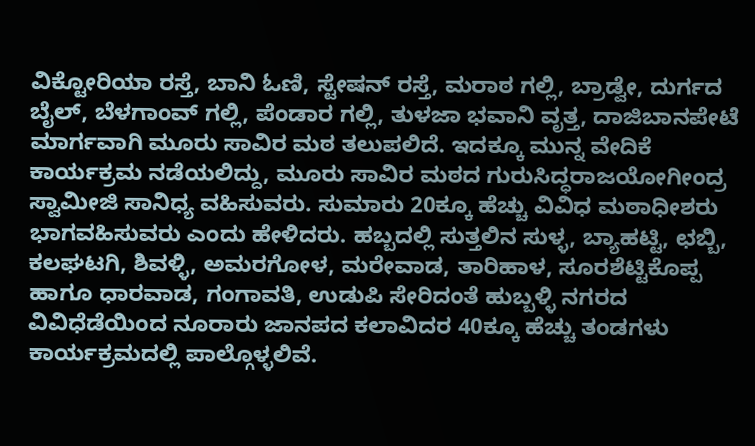ವಿಕ್ಟೋರಿಯಾ ರಸ್ತೆ, ಬಾನಿ ಓಣಿ, ಸ್ಟೇಷನ್‌ ರಸ್ತೆ, ಮರಾಠ ಗಲ್ಲಿ, ಬ್ರಾಡ್ವೇ, ದುರ್ಗದ ಬೈಲ್‌, ಬೆಳಗಾಂವ್‌ ಗಲ್ಲಿ, ಪೆಂಡಾರ ಗಲ್ಲಿ, ತುಳಜಾ ಭವಾನಿ ವೃತ್ತ, ದಾಜಿಬಾನಪೇಟೆ ಮಾರ್ಗವಾಗಿ ಮೂರು ಸಾವಿರ ಮಠ ತಲುಪಲಿದೆ. ಇದಕ್ಕೂ ಮುನ್ನ ವೇದಿಕೆ ಕಾರ್ಯಕ್ರಮ ನಡೆಯಲಿದ್ದು, ಮೂರು ಸಾವಿರ ಮಠದ ಗುರುಸಿದ್ಧರಾಜಯೋಗೀಂದ್ರ ಸ್ವಾಮೀಜಿ ಸಾನಿಧ್ಯ ವಹಿಸುವರು. ಸುಮಾರು 20ಕ್ಕೂ ಹೆಚ್ಚು ವಿವಿಧ ಮಠಾಧೀಶರು ಭಾಗವಹಿಸುವರು ಎಂದು ಹೇಳಿದರು. ಹಬ್ಬದಲ್ಲಿ ಸುತ್ತಲಿನ ಸುಳ್ಳ, ಬ್ಯಾಹಟ್ಟಿ, ಛಬ್ಬಿ, ಕಲಘಟಗಿ, ಶಿವಳ್ಳಿ, ಅಮರಗೋಳ, ಮರೇವಾಡ, ತಾರಿಹಾಳ, ಸೂರಶೆಟ್ಟಿಕೊಪ್ಪ ಹಾಗೂ ಧಾರವಾಡ, ಗಂಗಾವತಿ, ಉಡುಪಿ ಸೇರಿದಂತೆ ಹುಬ್ಬಳ್ಳಿ ನಗರದ ವಿವಿಧೆಡೆಯಿಂದ ನೂರಾರು ಜಾನಪದ ಕಲಾವಿದರ 40ಕ್ಕೂ ಹೆಚ್ಚು ತಂಡಗಳು ಕಾರ್ಯಕ್ರಮದಲ್ಲಿ ಪಾಲ್ಗೊಳ್ಳಲಿವೆ.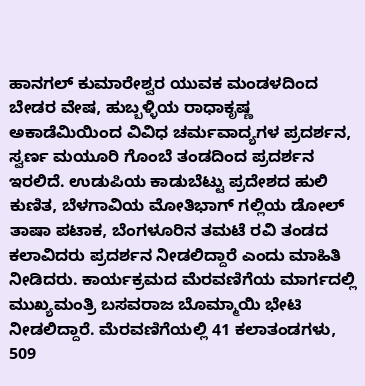ಹಾನಗಲ್‌ ಕುಮಾರೇಶ್ವರ ಯುವಕ ಮಂಡಳದಿಂದ ಬೇಡರ ವೇಷ, ಹುಬ್ಬಳ್ಳಿಯ ರಾಧಾಕೃಷ್ಣ ಅಕಾಡೆಮಿಯಿಂದ ವಿವಿಧ ಚರ್ಮವಾದ್ಯಗಳ ಪ್ರದರ್ಶನ, ಸ್ವರ್ಣ ಮಯೂರಿ ಗೊಂಬೆ ತಂಡದಿಂದ ಪ್ರದರ್ಶನ ಇರಲಿದೆ. ಉಡುಪಿಯ ಕಾಡುಬೆಟ್ಟು ಪ್ರದೇಶದ ಹುಲಿ ಕುಣಿತ, ಬೆಳಗಾವಿಯ ಮೋತಿಭಾಗ್‌ ಗಲ್ಲಿಯ ಡೋಲ್‌ ತಾಷಾ ಪಟಾಕ, ಬೆಂಗಳೂರಿನ ತಮಟೆ ರವಿ ತಂಡದ ಕಲಾವಿದರು ಪ್ರದರ್ಶನ ನೀಡಲಿದ್ದಾರೆ ಎಂದು ಮಾಹಿತಿ ನೀಡಿದರು. ಕಾರ್ಯಕ್ರಮದ ಮೆರವಣಿಗೆಯ ಮಾರ್ಗದಲ್ಲಿ ಮುಖ್ಯಮಂತ್ರಿ ಬಸವರಾಜ ಬೊಮ್ಮಾಯಿ ಭೇಟಿ ನೀಡಲಿದ್ದಾರೆ. ಮೆರವಣಿಗೆಯಲ್ಲಿ 41 ಕಲಾತಂಡಗಳು, 509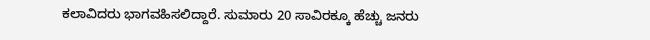ಕಲಾವಿದರು ಭಾಗವಹಿಸಲಿದ್ದಾರೆ. ಸುಮಾರು 20 ಸಾವಿರಕ್ಕೂ ಹೆಚ್ಚು ಜನರು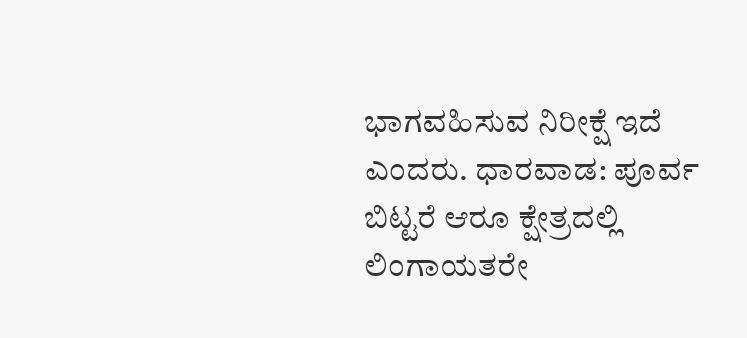ಭಾಗವಹಿಸುವ ನಿರೀಕ್ಷೆ ಇದೆ ಎಂದರು. ಧಾರವಾಡ: ಪೂರ್ವ ಬಿಟ್ಟರೆ ಆರೂ ಕ್ಷೇತ್ರದಲ್ಲಿ ಲಿಂಗಾಯತರೇ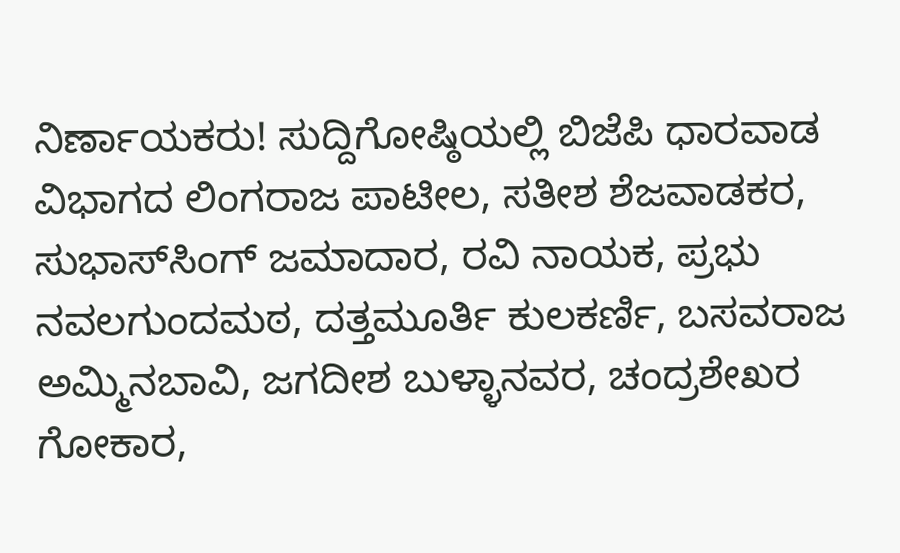ನಿರ್ಣಾಯಕರು! ಸುದ್ದಿಗೋಷ್ಠಿಯಲ್ಲಿ ಬಿಜೆಪಿ ಧಾರವಾಡ ವಿಭಾಗದ ಲಿಂಗರಾಜ ಪಾಟೀಲ, ಸತೀಶ ಶೆಜವಾಡಕರ, ಸುಭಾಸ್‌ಸಿಂಗ್‌ ಜಮಾದಾರ, ರವಿ ನಾಯಕ, ಪ್ರಭು ನವಲಗುಂದಮಠ, ದತ್ತಮೂರ್ತಿ ಕುಲಕರ್ಣಿ, ಬಸವರಾಜ ಅಮ್ಮಿನಬಾವಿ, ಜಗದೀಶ ಬುಳ್ಳಾನವರ, ಚಂದ್ರಶೇಖರ ಗೋಕಾರ,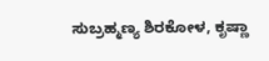ಸುಬ್ರಹ್ಮಣ್ಯ ಶಿರಕೋಳ, ಕೃಷ್ಣಾ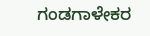ಗಂಡಗಾಳೇಕರ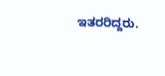ಇತರರಿದ್ದರು.